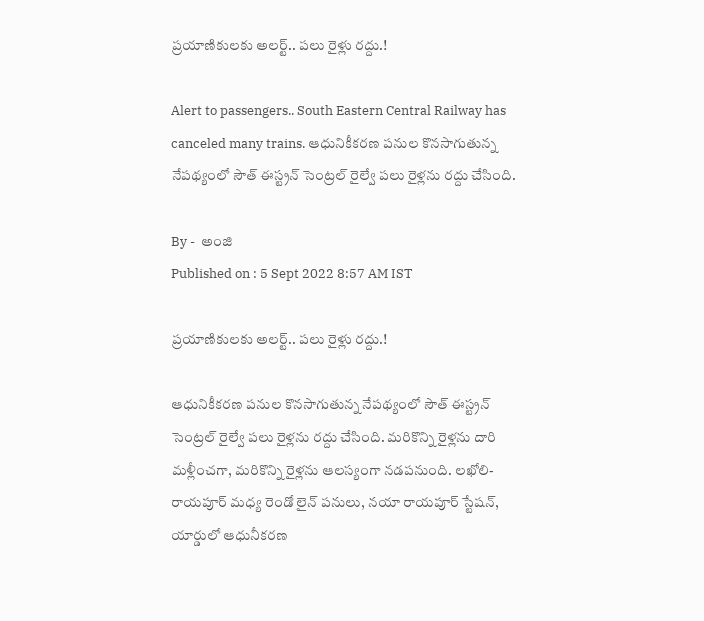ప్రయాణికులకు అలర్ట్‌.. పలు రైళ్లు రద్దు.!

Alert to passengers.. South Eastern Central Railway has canceled many trains. ఆధునికీకరణ పనుల కొనసాగుతున్న నేపథ్యంలో సౌత్ ఈస్ట్రన్ సెంట్రల్ రైల్వే పలు రైళ్లను రద్దు చేసింది.

By -  అంజి
Published on : 5 Sept 2022 8:57 AM IST

ప్రయాణికులకు అలర్ట్‌.. పలు రైళ్లు రద్దు.!

ఆధునికీకరణ పనుల కొనసాగుతున్న నేపథ్యంలో సౌత్ ఈస్ట్రన్ సెంట్రల్ రైల్వే పలు రైళ్లను రద్దు చేసింది. మరికొన్ని రైళ్లను దారి మళ్లీంచగా, మరికొన్ని రైళ్లను ఆలస్యంగా నడపనుంది. లఖోలి-రాయపూర్‌ మధ్య రెండో లైన్‌ పనులు, నయా రాయపూర్‌ స్టేషన్‌, యార్డులో ఆధునీకరణ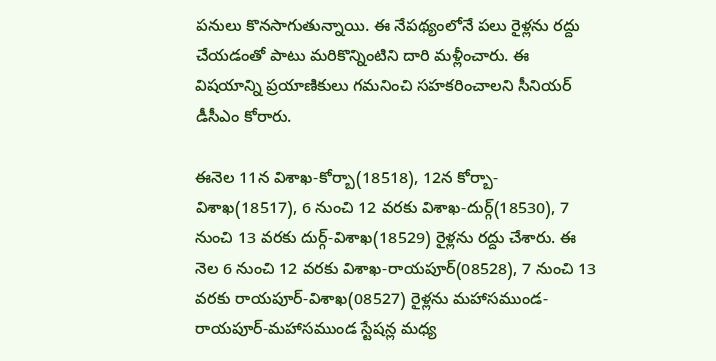పనులు కొనసాగుతున్నాయి. ఈ నేపథ్యంలోనే పలు రైళ్లను రద్దు చేయడంతో పాటు మరికొన్నింటిని దారి మళ్లీంచారు. ఈ విషయాన్ని ప్రయాణికులు గమనించి సహకరించాలని సీనియర్‌ డీసీఎం కోరారు.

ఈనెల 11న విశాఖ-కోర్బా(18518), 12న కోర్బా-విశాఖ(18517), 6 నుంచి 12 వరకు విశాఖ-దుర్గ్‌(18530), 7 నుంచి 13 వరకు దుర్గ్‌-విశాఖ(18529) రైళ్లను రద్దు చేశారు. ఈ నెల 6 నుంచి 12 వరకు విశాఖ-రాయపూర్‌(08528), 7 నుంచి 13 వరకు రాయపూర్‌-విశాఖ(08527) రైళ్లను మహాసముండ-రాయపూర్‌-మహాసముండ స్టేషన్ల మధ్య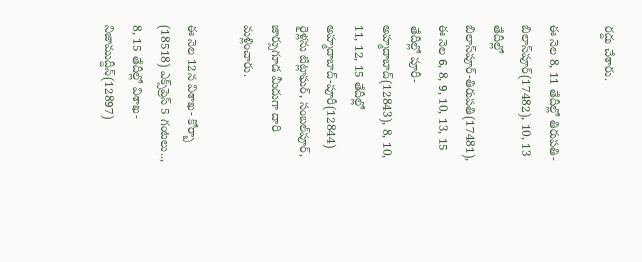రద్దు చేశారు.

ఈ నెల 8, 11 తేదీల్లో తిరుపతి-బిలాస్‌పూర్‌(17482), 10, 13 తేదీల్లో బిలాస్‌పూర్‌-తిరుపతి(17481), ఈ నెల 6, 8, 9, 10, 13, 15 తేదీల్లో పూరీ-అహ్మదాబాద్‌(12843), 8, 10, 11, 12, 15 తేదీల్లో అహ్మదాబాద్‌-పూరీ(12844) రైళ్లను టిట్లాఘర్‌, సంబల్‌పూర్‌, జార్సుగూడ మీదుగా దారి మళ్లించారు.

ఈ నెల 12న విశాఖ- కోర్బా (18518) ఎక్స్‌ప్రెస్‌ 5 గంటలు.., 8, 15 తేదీల్లో విశాఖ-నిజాముద్దీన్‌(12897)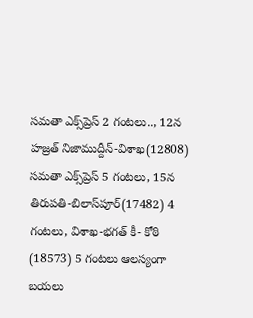సమతా ఎక్స్‌ప్రెస్‌ 2 గంటలు.., 12న హజ్రత్‌ నిజాముద్దీన్‌-విశాఖ(12808) సమతా ఎక్స్‌ప్రెస్‌ 5 గంటలు, 15న తిరుపతి-బిలాస్‌పూర్‌(17482) 4 గంటలు, విశాఖ-భగత్‌ కీ- కోఠి (18573) 5 గంటలు ఆలస్యంగా బయలు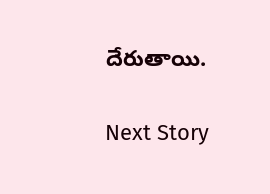దేరుతాయి.

Next Story